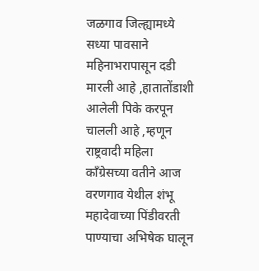जळगाव जिल्ह्यामध्ये सध्या पावसाने महिनाभरापासून दडी मारली आहे ,हातातोंडाशी आलेली पिके करपून चालली आहे ,म्हणून राष्ट्रवादी महिला काँग्रेसच्या वतीने आज वरणगाव येथील शंभू महादेवाच्या पिंडीवरती पाण्याचा अभिषेक घालून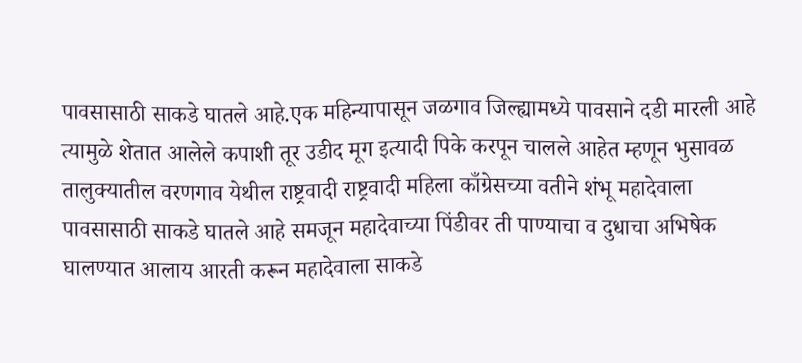पावसासाठी साकडे घातले आहे.एक महिन्यापासून जळगाव जिल्ह्यामध्ये पावसाने दडी मारली आहे त्यामुळे शेतात आलेले कपाशी तूर उडीद मूग इत्यादी पिके करपून चालले आहेत म्हणून भुसावळ तालुक्यातील वरणगाव येथील राष्ट्रवादी राष्ट्रवादी महिला काँग्रेसच्या वतीने शंभू महादेवाला पावसासाठी साकडे घातले आहे समजून महादेवाच्या पिंडीवर ती पाण्याचा व दुधाचा अभिषेक घालण्यात आलाय आरती करून महादेवाला साकडे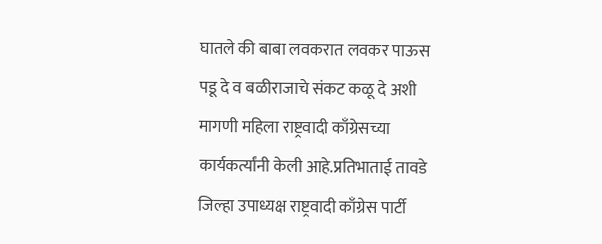घातले की बाबा लवकरात लवकर पाऊस पडू दे व बळीराजाचे संकट कळू दे अशी मागणी महिला राष्ट्रवादी काँग्रेसच्या कार्यकर्त्यांनी केली आहे.प्रतिभाताई तावडे जिल्हा उपाध्यक्ष राष्ट्रवादी काँग्रेस पार्टी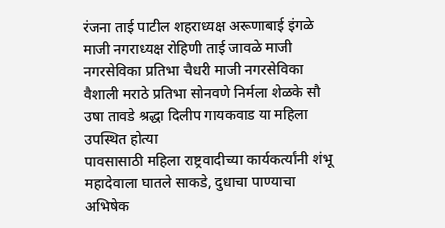रंजना ताई पाटील शहराध्यक्ष अरूणाबाई इंगळे माजी नगराध्यक्ष रोहिणी ताई जावळे माजी नगरसेविका प्रतिभा चैधरी माजी नगरसेविका वैशाली मराठे प्रतिभा सोनवणे निर्मला शेळके सौ उषा तावडे श्रद्धा दिलीप गायकवाड या महिला उपस्थित होत्या
पावसासाठी महिला राष्ट्रवादीच्या कार्यकर्त्यांनी शंभू महादेवाला घातले साकडे, दुधाचा पाण्याचा अभिषेक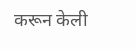करून केली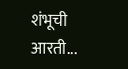शंभूची आरती...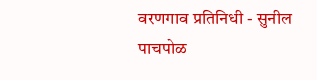वरणगाव प्रतिनिधी - सुनील पाचपोळ